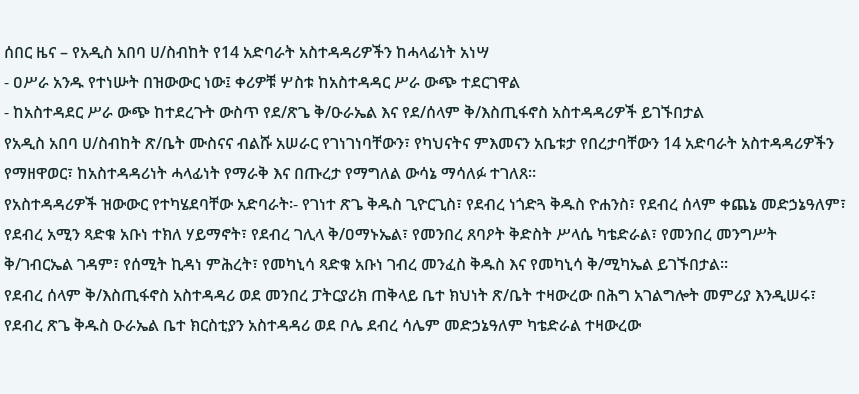ሰበር ዜና – የአዲስ አበባ ሀ/ስብከት የ14 አድባራት አስተዳዳሪዎችን ከሓላፊነት አነሣ
- ዐሥራ አንዱ የተነሡት በዝውውር ነው፤ ቀሪዎቹ ሦስቱ ከአስተዳዳር ሥራ ውጭ ተደርገዋል
- ከአስተዳደር ሥራ ውጭ ከተደረጉት ውስጥ የደ/ጽጌ ቅ/ዑራኤል እና የደ/ሰላም ቅ/እስጢፋኖስ አስተዳዳሪዎች ይገኙበታል
የአዲስ አበባ ሀ/ስብከት ጽ/ቤት ሙስናና ብልሹ አሠራር የገነገነባቸውን፣ የካህናትና ምእመናን አቤቱታ የበረታባቸውን 14 አድባራት አስተዳዳሪዎችን የማዘዋወር፣ ከአስተዳዳሪነት ሓላፊነት የማራቅ እና በጡረታ የማግለል ውሳኔ ማሳለፉ ተገለጸ፡፡
የአስተዳዳሪዎች ዝውውር የተካሄደባቸው አድባራት፡- የገነተ ጽጌ ቅዱስ ጊዮርጊስ፣ የደብረ ነጎድጓ ቅዱስ ዮሐንስ፣ የደብረ ሰላም ቀጨኔ መድኃኔዓለም፣ የደብረ አሚን ጻድቁ አቡነ ተክለ ሃይማኖት፣ የደብረ ገሊላ ቅ/ዐማኑኤል፣ የመንበረ ጸባዖት ቅድስት ሥላሴ ካቴድራል፣ የመንበረ መንግሥት ቅ/ገብርኤል ገዳም፣ የሰሚት ኪዳነ ምሕረት፣ የመካኒሳ ጻድቁ አቡነ ገብረ መንፈስ ቅዱስ እና የመካኒሳ ቅ/ሚካኤል ይገኙበታል፡፡
የደብረ ሰላም ቅ/እስጢፋኖስ አስተዳዳሪ ወደ መንበረ ፓትርያሪክ ጠቅላይ ቤተ ክህነት ጽ/ቤት ተዛውረው በሕግ አገልግሎት መምሪያ እንዲሠሩ፣ የደብረ ጽጌ ቅዱስ ዑራኤል ቤተ ክርስቲያን አስተዳዳሪ ወደ ቦሌ ደብረ ሳሌም መድኃኔዓለም ካቴድራል ተዛውረው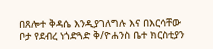በጸሎተ ቅዳሴ እንዲያገለግሉ እና በእርሳቸው ቦታ የደብረ ነጎድጓድ ቅ/ዮሐንስ ቤተ ክርስቲያን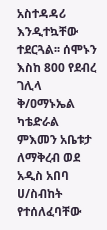አስተዳዳሪ እንዲተኳቸው ተደርጓል፡፡ ሰሞኑን እስከ 800 የደብረ ገሊላ ቅ/ዐማኑኤል ካቴድራል ምእመን አቤቱታ ለማቅረብ ወደ አዲስ አበባ ሀ/ስብከት የተሰለፈባቸው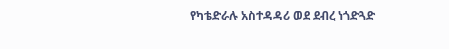የካቴድራሉ አስተዳዳሪ ወደ ደብረ ነጎድጓድ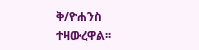ቅ/ዮሐንስ ተዛውረዋል፡፡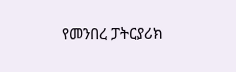የመንበረ ፓትርያሪክ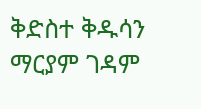ቅድስተ ቅዱሳን ማርያም ገዳም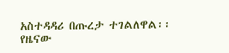አስተዳዳሪ በጡረታ ተገልለዋል፡፡
የዜናው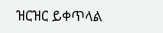ዝርዝር ይቀጥላል